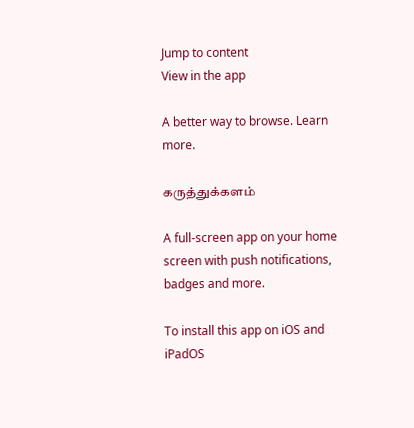Jump to content
View in the app

A better way to browse. Learn more.

கருத்துக்களம்

A full-screen app on your home screen with push notifications, badges and more.

To install this app on iOS and iPadOS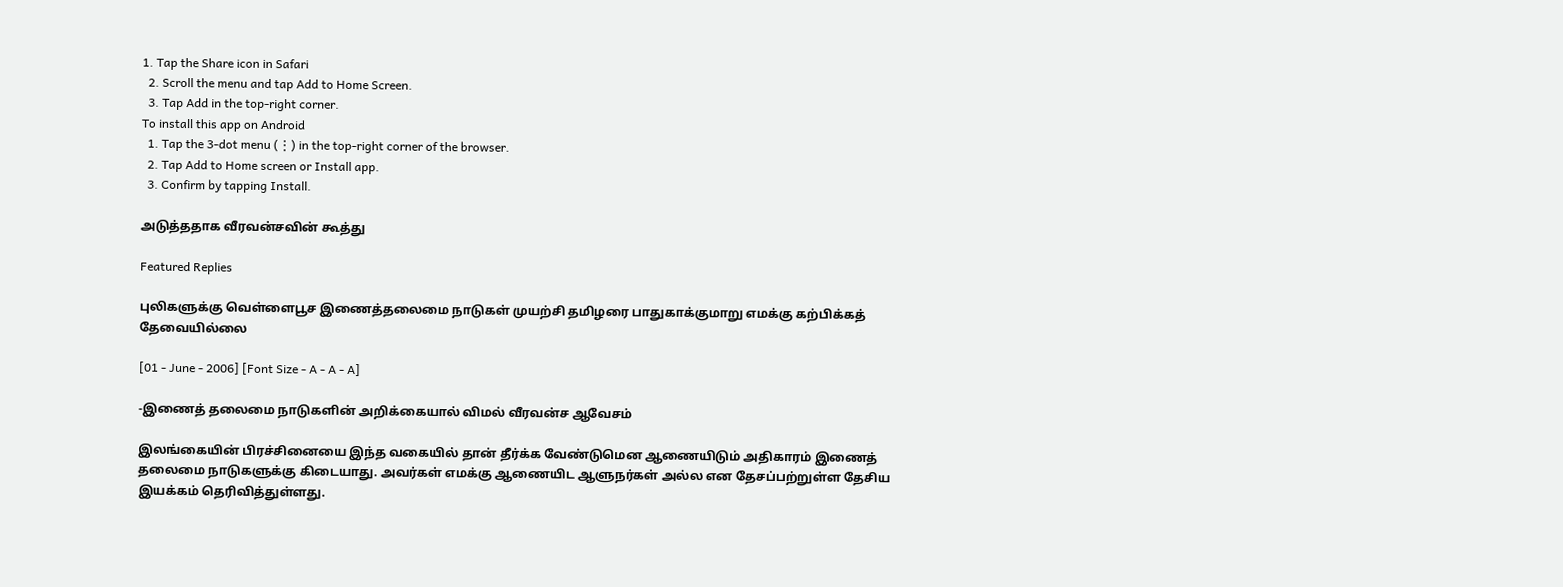1. Tap the Share icon in Safari
  2. Scroll the menu and tap Add to Home Screen.
  3. Tap Add in the top-right corner.
To install this app on Android
  1. Tap the 3-dot menu (⋮) in the top-right corner of the browser.
  2. Tap Add to Home screen or Install app.
  3. Confirm by tapping Install.

அடுத்ததாக வீரவன்சவின் கூத்து

Featured Replies

புலிகளுக்கு வெள்ளைபூச இணைத்தலைமை நாடுகள் முயற்சி தமிழரை பாதுகாக்குமாறு எமக்கு கற்பிக்கத் தேவையில்லை

[01 - June - 2006] [Font Size - A - A - A]

-இணைத் தலைமை நாடுகளின் அறிக்கையால் விமல் வீரவன்ச ஆவேசம்

இலங்கையின் பிரச்சினையை இந்த வகையில் தான் தீர்க்க வேண்டுமென ஆணையிடும் அதிகாரம் இணைத் தலைமை நாடுகளுக்கு கிடையாது. அவர்கள் எமக்கு ஆணையிட ஆளுநர்கள் அல்ல என தேசப்பற்றுள்ள தேசிய இயக்கம் தெரிவித்துள்ளது.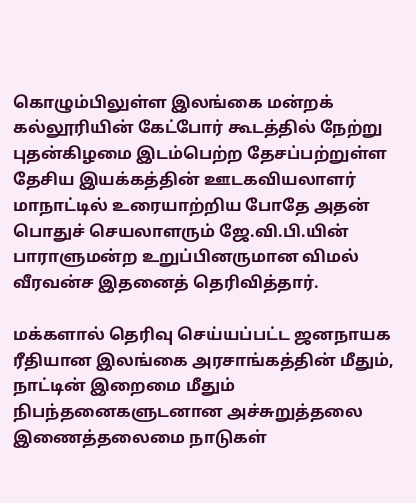கொழும்பிலுள்ள இலங்கை மன்றக் கல்லூரியின் கேட்போர் கூடத்தில் நேற்று புதன்கிழமை இடம்பெற்ற தேசப்பற்றுள்ள தேசிய இயக்கத்தின் ஊடகவியலாளர் மாநாட்டில் உரையாற்றிய போதே அதன் பொதுச் செயலாளரும் ஜே.வி.பி.யின் பாராளுமன்ற உறுப்பினருமான விமல் வீரவன்ச இதனைத் தெரிவித்தார்.

மக்களால் தெரிவு செய்யப்பட்ட ஜனநாயக ரீதியான இலங்கை அரசாங்கத்தின் மீதும், நாட்டின் இறைமை மீதும் நிபந்தனைகளுடனான அச்சுறுத்தலை இணைத்தலைமை நாடுகள்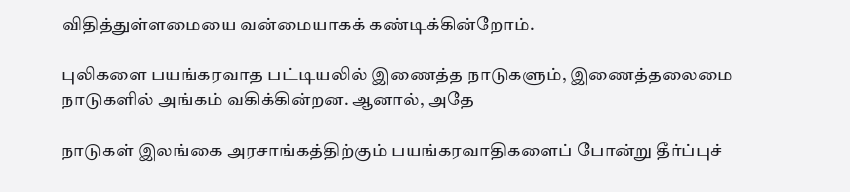விதித்துள்ளமையை வன்மையாகக் கண்டிக்கின்றோம்.

புலிகளை பயங்கரவாத பட்டியலில் இணைத்த நாடுகளும், இணைத்தலைமை நாடுகளில் அங்கம் வகிக்கின்றன. ஆனால், அதே

நாடுகள் இலங்கை அரசாங்கத்திற்கும் பயங்கரவாதிகளைப் போன்று தீர்ப்புச்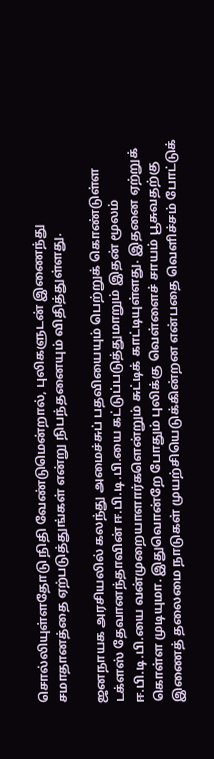சொல்லியுள்ளதோடு நிதி வேண்டுமென்றால், புலிகளுடன் இணைந்து சமாதானத்தை ஏற்படுத்துங்கள் என்று நிபந்தனையும் விதித்துள்ளது.

ஜனநாயக அரசியலில் கலந்து அமைச்சுப் பதவியையும் பெற்றுக் கொண்டுள்ள டக்ளஸ் தேவானந்தாவின் ஈ.பி.டி.பி.யை கட்டுப்படுத்துமாறும் இதன் மூலம் ஈ.பி.டி.பி.யை வன்முறையாளார்களென்றும் சுட்டிக் காட்டியுள்ளது. இதனை ஏற்றுக் கொள்ள முடியுமா. இதுவொன்றே போதும் புலிக்கு வெள்ளைச் சாயம் பூசுவதற்கு இணைத் தலைமை நாடுகள் முயற்சியெடுக்கின்றன என்பதை வெளிச்சம் போட்டுக்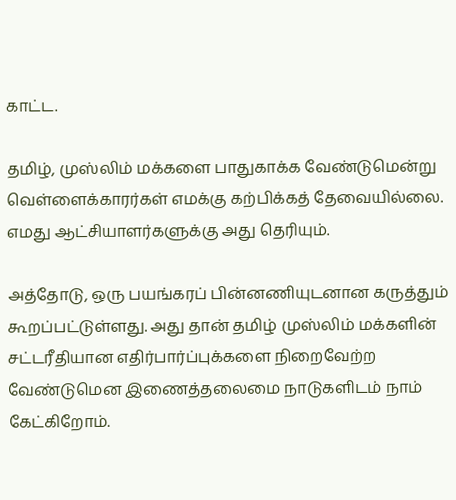காட்ட.

தமிழ், முஸ்லிம் மக்களை பாதுகாக்க வேண்டுமென்று வெள்ளைக்காரர்கள் எமக்கு கற்பிக்கத் தேவையில்லை. எமது ஆட்சியாளர்களுக்கு அது தெரியும்.

அத்தோடு, ஒரு பயங்கரப் பின்னணியுடனான கருத்தும் கூறப்பட்டுள்ளது. அது தான் தமிழ் முஸ்லிம் மக்களின் சட்டரீதியான எதிர்பார்ப்புக்களை நிறைவேற்ற வேண்டுமென இணைத்தலைமை நாடுகளிடம் நாம் கேட்கிறோம்.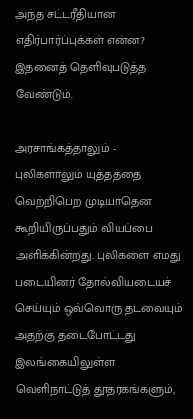அந்த சட்டரீதியான எதிர்பார்ப்புக்கள் என்ன? இதனைத் தெளிவுபடுத்த வேண்டும்.

அரசாங்கத்தாலும் - புலிகளாலும் யுத்தத்தை வெற்றிபெற முடியாதென கூறியிருப்பதும் வியப்பை அளிக்கின்றது. புலிகளை எமது படையினர் தோல்வியடையச் செய்யும் ஒவ்வொரு தடவையும் அதற்கு தடைபோட்டது இலங்கையிலுள்ள வெளிநாட்டுத் தூதரகங்களும்,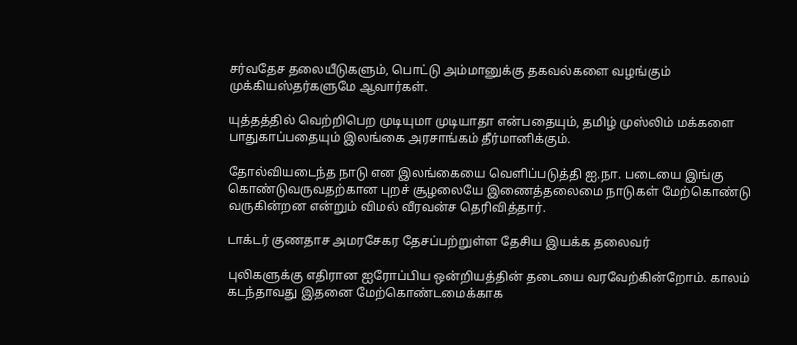சர்வதேச தலையீடுகளும், பொட்டு அம்மானுக்கு தகவல்களை வழங்கும் முக்கியஸ்தர்களுமே ஆவார்கள்.

யுத்தத்தில் வெற்றிபெற முடியுமா முடியாதா என்பதையும், தமிழ் முஸ்லிம் மக்களை பாதுகாப்பதையும் இலங்கை அரசாங்கம் தீர்மானிக்கும்.

தோல்வியடைந்த நாடு என இலங்கையை வெளிப்படுத்தி ஐ.நா. படையை இங்கு கொண்டுவருவதற்கான புறச் சூழலையே இணைத்தலைமை நாடுகள் மேற்கொண்டு வருகின்றன என்றும் விமல் வீரவன்ச தெரிவித்தார்.

டாக்டர் குணதாச அமரசேகர தேசப்பற்றுள்ள தேசிய இயக்க தலைவர்

புலிகளுக்கு எதிரான ஐரோப்பிய ஒன்றியத்தின் தடையை வரவேற்கின்றோம். காலம் கடந்தாவது இதனை மேற்கொண்டமைக்காக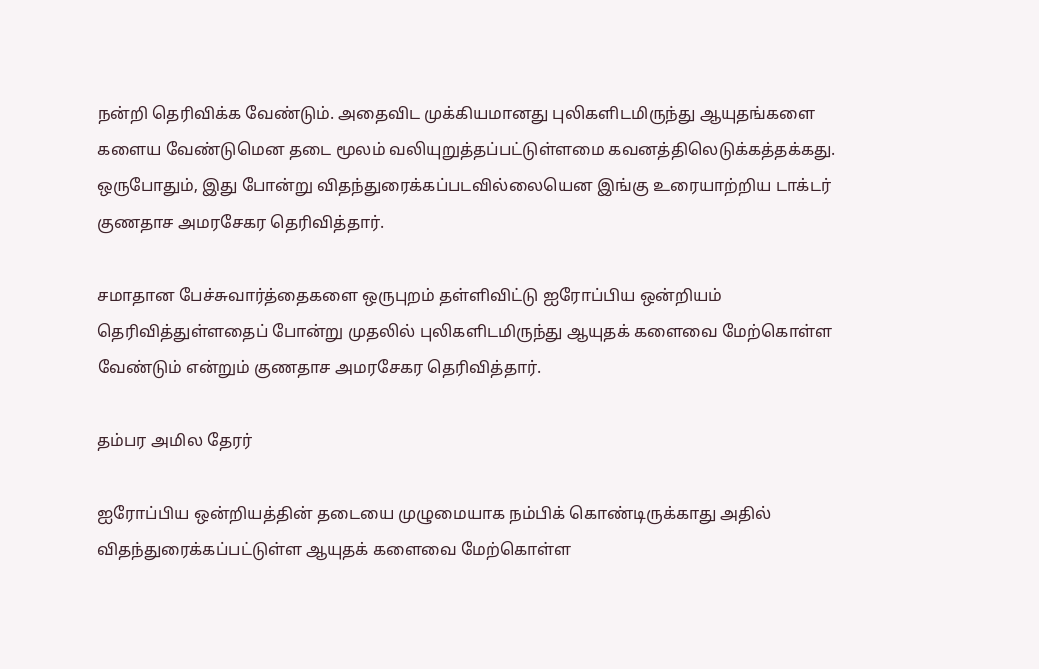நன்றி தெரிவிக்க வேண்டும். அதைவிட முக்கியமானது புலிகளிடமிருந்து ஆயுதங்களை களைய வேண்டுமென தடை மூலம் வலியுறுத்தப்பட்டுள்ளமை கவனத்திலெடுக்கத்தக்கது. ஒருபோதும், இது போன்று விதந்துரைக்கப்படவில்லையென இங்கு உரையாற்றிய டாக்டர் குணதாச அமரசேகர தெரிவித்தார்.

சமாதான பேச்சுவார்த்தைகளை ஒருபுறம் தள்ளிவிட்டு ஐரோப்பிய ஒன்றியம் தெரிவித்துள்ளதைப் போன்று முதலில் புலிகளிடமிருந்து ஆயுதக் களைவை மேற்கொள்ள வேண்டும் என்றும் குணதாச அமரசேகர தெரிவித்தார்.

தம்பர அமில தேரர்

ஐரோப்பிய ஒன்றியத்தின் தடையை முழுமையாக நம்பிக் கொண்டிருக்காது அதில் விதந்துரைக்கப்பட்டுள்ள ஆயுதக் களைவை மேற்கொள்ள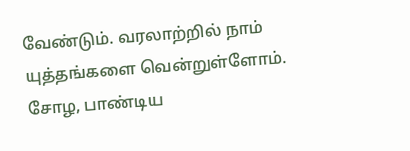வேண்டும். வரலாற்றில் நாம் யுத்தங்களை வென்றுள்ளோம். சோழ, பாண்டிய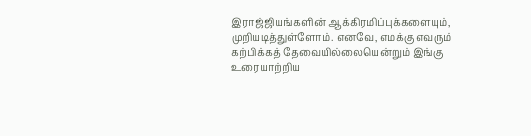இராஜ்ஜியங்களின் ஆக்கிரமிப்புக்களையும், முறியடித்துள்ளோம். எனவே, எமக்கு எவரும் கற்பிக்கத் தேவையில்லையென்றும் இங்கு உரையாற்றிய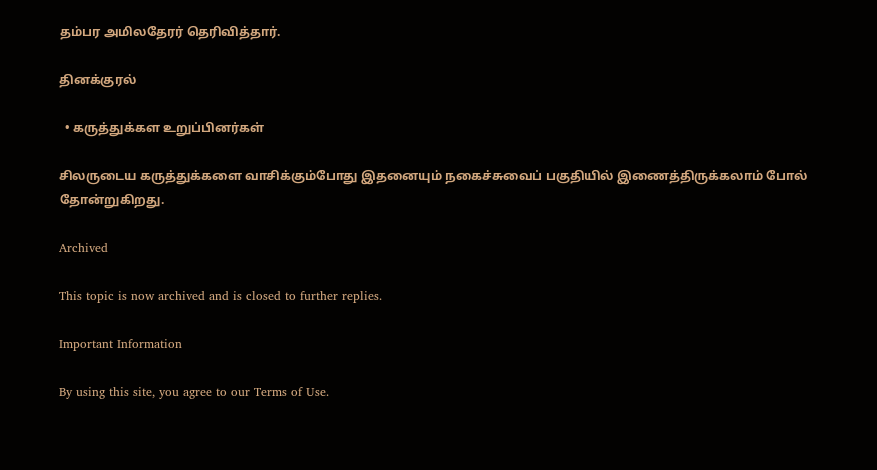தம்பர அமிலதேரர் தெரிவித்தார்.

தினக்குரல்

  • கருத்துக்கள உறுப்பினர்கள்

சிலருடைய கருத்துக்களை வாசிக்கும்போது இதனையும் நகைச்சுவைப் பகுதியில் இணைத்திருக்கலாம் போல் தோன்றுகிறது.

Archived

This topic is now archived and is closed to further replies.

Important Information

By using this site, you agree to our Terms of Use.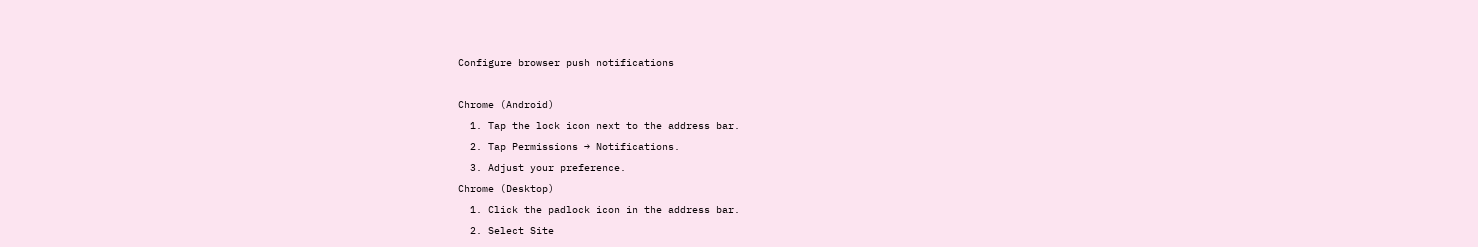Configure browser push notifications

Chrome (Android)
  1. Tap the lock icon next to the address bar.
  2. Tap Permissions → Notifications.
  3. Adjust your preference.
Chrome (Desktop)
  1. Click the padlock icon in the address bar.
  2. Select Site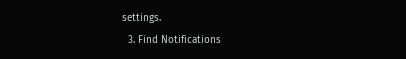settings.
  3. Find Notifications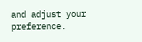and adjust your preference.